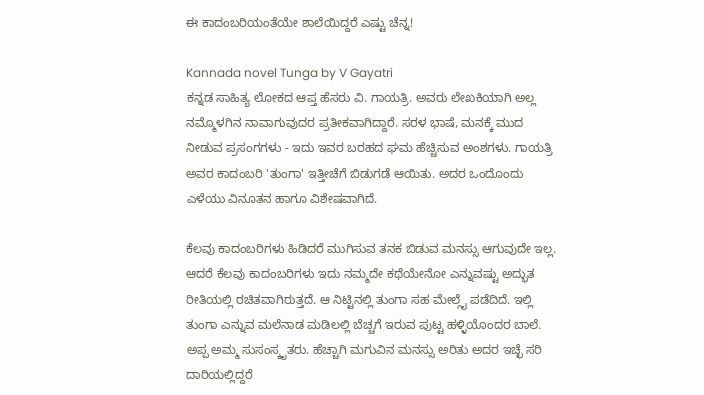ಈ ಕಾದಂಬರಿಯಂತೆಯೇ ಶಾಲೆಯಿದ್ದರೆ ಎಷ್ಟು ಚೆನ್ನ!

Kannada novel Tunga by V Gayatri
ಕನ್ನಡ ಸಾಹಿತ್ಯ ಲೋಕದ ಆಪ್ತ ಹೆಸರು ವಿ. ಗಾಯತ್ರಿ. ಅವರು ಲೇಖಕಿಯಾಗಿ ಅಲ್ಲ ನಮ್ಮೊಳಗಿನ ನಾವಾಗುವುದರ ಪ್ರತೀಕವಾಗಿದ್ದಾರೆ. ಸರಳ ಭಾಷೆ, ಮನಕ್ಕೆ ಮುದ ನೀಡುವ ಪ್ರಸಂಗಗಳು - ಇದು ಇವರ ಬರಹದ ಘಮ ಹೆಚ್ಚಿಸುವ ಅಂಶಗಳು. ಗಾಯತ್ರಿ ಅವರ ಕಾದಂಬರಿ 'ತುಂಗಾ' ಇತ್ತೀಚೆಗೆ ಬಿಡುಗಡೆ ಆಯಿತು. ಅದರ ಒಂದೊಂದು ಎಳೆಯು ವಿನೂತನ ಹಾಗೂ ವಿಶೇಷವಾಗಿದೆ.

ಕೆಲವು ಕಾದಂಬರಿಗಳು ಹಿಡಿದರೆ ಮುಗಿಸುವ ತನಕ ಬಿಡುವ ಮನಸ್ಸು ಆಗುವುದೇ ಇಲ್ಲ. ಆದರೆ ಕೆಲವು ಕಾದಂಬರಿಗಳು ಇದು ನಮ್ಮದೇ ಕಥೆಯೇನೋ ಎನ್ನುವಷ್ಟು ಅದ್ಭುತ ರೀತಿಯಲ್ಲಿ ರಚಿತವಾಗಿರುತ್ತದೆ. ಆ ನಿಟ್ಟಿನಲ್ಲಿ ತುಂಗಾ ಸಹ ಮೇಲ್ಗೈ ಪಡೆದಿದೆ. ಇಲ್ಲಿ ತುಂಗಾ ಎನ್ನುವ ಮಲೆನಾಡ ಮಡಿಲಲ್ಲಿ ಬೆಚ್ಚಗೆ ಇರುವ ಪುಟ್ಟ ಹಳ್ಳಿಯೊಂದರ ಬಾಲೆ. ಅಪ್ಪ ಅಮ್ಮ ಸುಸಂಸ್ಕೃತರು. ಹೆಚ್ಚಾಗಿ ಮಗುವಿನ ಮನಸ್ಸು ಅರಿತು ಅದರ ಇಚ್ಛೆ ಸರಿ ದಾರಿಯಲ್ಲಿದ್ದರೆ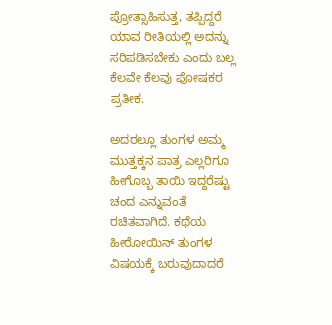ಪ್ರೋತ್ಸಾಹಿಸುತ್ತ, ತಪ್ಪಿದ್ದರೆ ಯಾವ ರೀತಿಯಲ್ಲಿ ಅದನ್ನು ಸರಿಪಡಿಸಬೇಕು ಎಂದು ಬಲ್ಲ ಕೆಲವೇ ಕೆಲವು ಪೋಷಕರ ಪ್ರತೀಕ.

ಅದರಲ್ಲೂ ತುಂಗಳ ಅಮ್ಮ ಮುತ್ತಕ್ಕನ ಪಾತ್ರ ಎಲ್ಲರಿಗೂ ಹೀಗೊಬ್ಬ ತಾಯಿ ಇದ್ದರೆಷ್ಟು ಚಂದ ಎನ್ನುವಂತೆ ರಚಿತವಾಗಿದೆ. ಕಥೆಯ ಹೀರೋಯಿನ್ ತುಂಗಳ ವಿಷಯಕ್ಕೆ ಬರುವುದಾದರೆ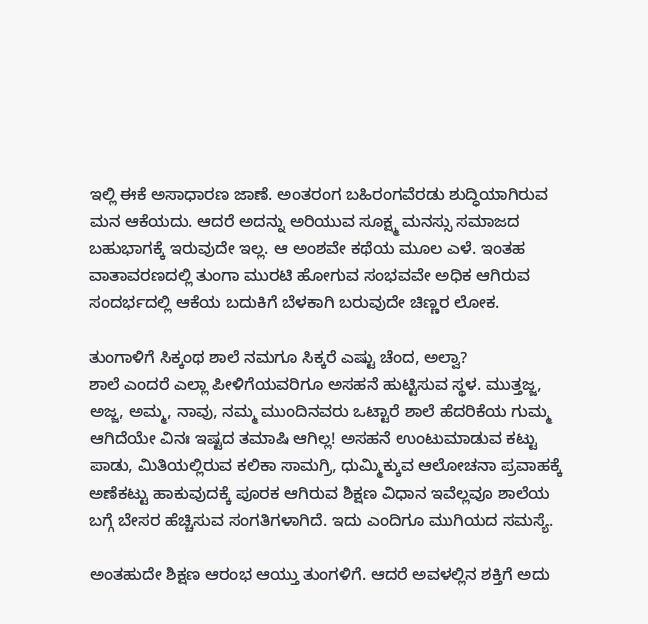ಇಲ್ಲಿ ಈಕೆ ಅಸಾಧಾರಣ ಜಾಣೆ. ಅಂತರಂಗ ಬಹಿರಂಗವೆರಡು ಶುದ್ಧಿಯಾಗಿರುವ ಮನ ಆಕೆಯದು. ಆದರೆ ಅದನ್ನು ಅರಿಯುವ ಸೂಕ್ಷ್ಮ ಮನಸ್ಸು ಸಮಾಜದ ಬಹುಭಾಗಕ್ಕೆ ಇರುವುದೇ ಇಲ್ಲ. ಆ ಅಂಶವೇ ಕಥೆಯ ಮೂಲ ಎಳೆ. ಇಂತಹ ವಾತಾವರಣದಲ್ಲಿ ತುಂಗಾ ಮುರಟಿ ಹೋಗುವ ಸಂಭವವೇ ಅಧಿಕ ಆಗಿರುವ ಸಂದರ್ಭದಲ್ಲಿ ಆಕೆಯ ಬದುಕಿಗೆ ಬೆಳಕಾಗಿ ಬರುವುದೇ ಚಿಣ್ಣರ ಲೋಕ.

ತುಂಗಾಳಿಗೆ ಸಿಕ್ಕಂಥ ಶಾಲೆ ನಮಗೂ ಸಿಕ್ಕರೆ ಎಷ್ಟು ಚೆಂದ, ಅಲ್ವಾ?
ಶಾಲೆ ಎಂದರೆ ಎಲ್ಲಾ ಪೀಳಿಗೆಯವರಿಗೂ ಅಸಹನೆ ಹುಟ್ಟಿಸುವ ಸ್ಥಳ. ಮುತ್ತಜ್ಜ, ಅಜ್ಜ, ಅಮ್ಮ, ನಾವು, ನಮ್ಮ ಮುಂದಿನವರು ಒಟ್ಟಾರೆ ಶಾಲೆ ಹೆದರಿಕೆಯ ಗುಮ್ಮ ಆಗಿದೆಯೇ ವಿನಃ ಇಷ್ಟದ ತಮಾಷಿ ಆಗಿಲ್ಲ! ಅಸಹನೆ ಉಂಟುಮಾಡುವ ಕಟ್ಟು ಪಾಡು, ಮಿತಿಯಲ್ಲಿರುವ ಕಲಿಕಾ ಸಾಮಗ್ರಿ, ಧುಮ್ಮಿಕ್ಕುವ ಆಲೋಚನಾ ಪ್ರವಾಹಕ್ಕೆ ಅಣೆಕಟ್ಟು ಹಾಕುವುದಕ್ಕೆ ಪೂರಕ ಆಗಿರುವ ಶಿಕ್ಷಣ ವಿಧಾನ ಇವೆಲ್ಲವೂ ಶಾಲೆಯ ಬಗ್ಗೆ ಬೇಸರ ಹೆಚ್ಚಿಸುವ ಸಂಗತಿಗಳಾಗಿದೆ. ಇದು ಎಂದಿಗೂ ಮುಗಿಯದ ಸಮಸ್ಯೆ.

ಅಂತಹುದೇ ಶಿಕ್ಷಣ ಆರಂಭ ಆಯ್ತು ತುಂಗಳಿಗೆ. ಆದರೆ ಅವಳಲ್ಲಿನ ಶಕ್ತಿಗೆ ಅದು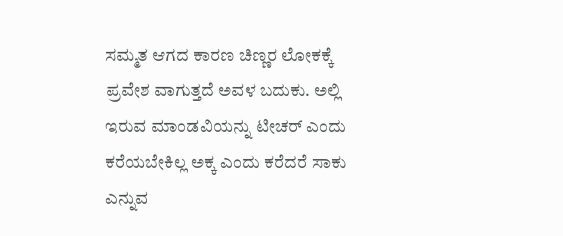ಸಮ್ಮತ ಆಗದ ಕಾರಣ ಚಿಣ್ಣರ ಲೋಕಕ್ಕೆ ಪ್ರವೇಶ ವಾಗುತ್ತದೆ ಅವಳ ಬದುಕು. ಅಲ್ಲಿ ಇರುವ ಮಾಂಡವಿಯನ್ನು ಟೀಚರ್ ಎಂದು ಕರೆಯಬೇಕಿಲ್ಲ ಅಕ್ಕ ಎಂದು ಕರೆದರೆ ಸಾಕು ಎನ್ನುವ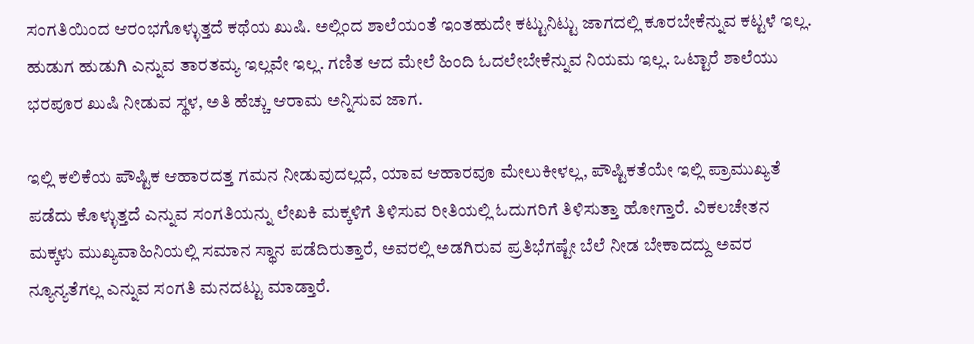ಸಂಗತಿಯಿಂದ ಆರಂಭಗೊಳ್ಳುತ್ತದೆ ಕಥೆಯ ಖುಷಿ. ಅಲ್ಲಿಂದ ಶಾಲೆಯಂತೆ ಇಂತಹುದೇ ಕಟ್ಟುನಿಟ್ಟು ಜಾಗದಲ್ಲಿ ಕೂರಬೇಕೆನ್ನುವ ಕಟ್ಟಳೆ ಇಲ್ಲ. ಹುಡುಗ ಹುಡುಗಿ ಎನ್ನುವ ತಾರತಮ್ಯ ಇಲ್ಲವೇ ಇಲ್ಲ. ಗಣಿತ ಆದ ಮೇಲೆ ಹಿಂದಿ ಓದಲೇಬೇಕೆನ್ನುವ ನಿಯಮ ಇಲ್ಲ. ಒಟ್ಟಾರೆ ಶಾಲೆಯು ಭರಪೂರ ಖುಷಿ ನೀಡುವ ಸ್ಥಳ, ಅತಿ ಹೆಚ್ಚು ಆರಾಮ ಅನ್ನಿಸುವ ಜಾಗ.

ಇಲ್ಲಿ ಕಲಿಕೆಯ ಪೌಷ್ಟಿಕ ಆಹಾರದತ್ತ ಗಮನ ನೀಡುವುದಲ್ಲದೆ, ಯಾವ ಆಹಾರವೂ ಮೇಲುಕೀಳಲ್ಲ, ಪೌಷ್ಟಿಕತೆಯೇ ಇಲ್ಲಿ ಪ್ರಾಮುಖ್ಯತೆ ಪಡೆದು ಕೊಳ್ಳುತ್ತದೆ ಎನ್ನುವ ಸಂಗತಿಯನ್ನು ಲೇಖಕಿ ಮಕ್ಕಳಿಗೆ ತಿಳಿಸುವ ರೀತಿಯಲ್ಲಿ ಓದುಗರಿಗೆ ತಿಳಿಸುತ್ತಾ ಹೋಗ್ತಾರೆ. ವಿಕಲಚೇತನ ಮಕ್ಕಳು ಮುಖ್ಯವಾಹಿನಿಯಲ್ಲಿ ಸಮಾನ ಸ್ಥಾನ ಪಡೆದಿರುತ್ತಾರೆ, ಅವರಲ್ಲಿ ಅಡಗಿರುವ ಪ್ರತಿಭೆಗಷ್ಟೇ ಬೆಲೆ ನೀಡ ಬೇಕಾದದ್ದು ಅವರ ನ್ಯೂನ್ಯತೆಗಲ್ಲ ಎನ್ನುವ ಸಂಗತಿ ಮನದಟ್ಟು ಮಾಡ್ತಾರೆ.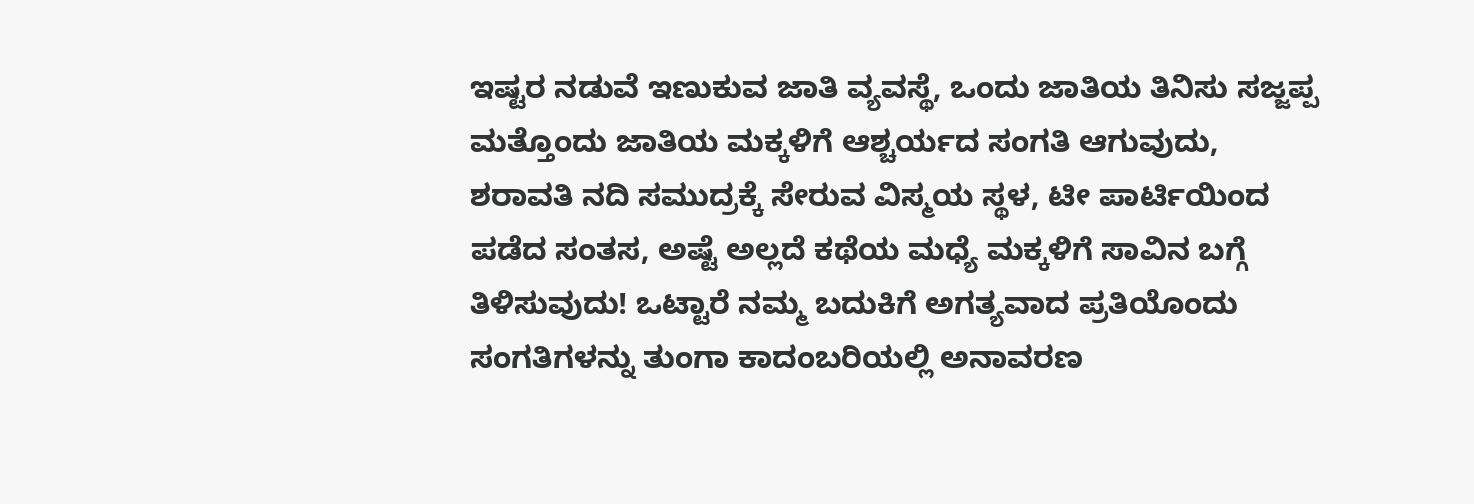ಇಷ್ಟರ ನಡುವೆ ಇಣುಕುವ ಜಾತಿ ವ್ಯವಸ್ಥೆ, ಒಂದು ಜಾತಿಯ ತಿನಿಸು ಸಜ್ಜಪ್ಪ ಮತ್ತೊಂದು ಜಾತಿಯ ಮಕ್ಕಳಿಗೆ ಆಶ್ಚರ್ಯದ ಸಂಗತಿ ಆಗುವುದು, ಶರಾವತಿ ನದಿ ಸಮುದ್ರಕ್ಕೆ ಸೇರುವ ವಿಸ್ಮಯ ಸ್ಥಳ, ಟೀ ಪಾರ್ಟಿಯಿಂದ ಪಡೆದ ಸಂತಸ, ಅಷ್ಟೆ ಅಲ್ಲದೆ ಕಥೆಯ ಮಧ್ಯೆ ಮಕ್ಕಳಿಗೆ ಸಾವಿನ ಬಗ್ಗೆ ತಿಳಿಸುವುದು! ಒಟ್ಟಾರೆ ನಮ್ಮ ಬದುಕಿಗೆ ಅಗತ್ಯವಾದ ಪ್ರತಿಯೊಂದು ಸಂಗತಿಗಳನ್ನು ತುಂಗಾ ಕಾದಂಬರಿಯಲ್ಲಿ ಅನಾವರಣ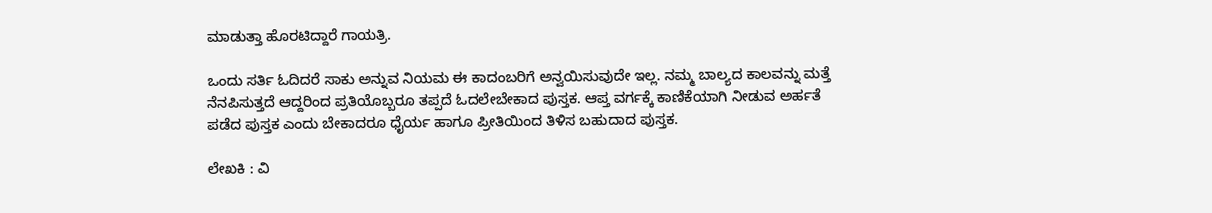ಮಾಡುತ್ತಾ ಹೊರಟಿದ್ದಾರೆ ಗಾಯತ್ರಿ.

ಒಂದು ಸರ್ತಿ ಓದಿದರೆ ಸಾಕು ಅನ್ನುವ ನಿಯಮ ಈ ಕಾದಂಬರಿಗೆ ಅನ್ವಯಿಸುವುದೇ ಇಲ್ಲ. ನಮ್ಮ ಬಾಲ್ಯದ ಕಾಲವನ್ನು ಮತ್ತೆ ನೆನಪಿಸುತ್ತದೆ ಆದ್ದರಿಂದ ಪ್ರತಿಯೊಬ್ಬರೂ ತಪ್ಪದೆ ಓದಲೇಬೇಕಾದ ಪುಸ್ತಕ. ಆಪ್ತ ವರ್ಗಕ್ಕೆ ಕಾಣಿಕೆಯಾಗಿ ನೀಡುವ ಅರ್ಹತೆ ಪಡೆದ ಪುಸ್ತಕ ಎಂದು ಬೇಕಾದರೂ ಧೈರ್ಯ ಹಾಗೂ ಪ್ರೀತಿಯಿಂದ ತಿಳಿಸ ಬಹುದಾದ ಪುಸ್ತಕ.

ಲೇಖಕಿ : ವಿ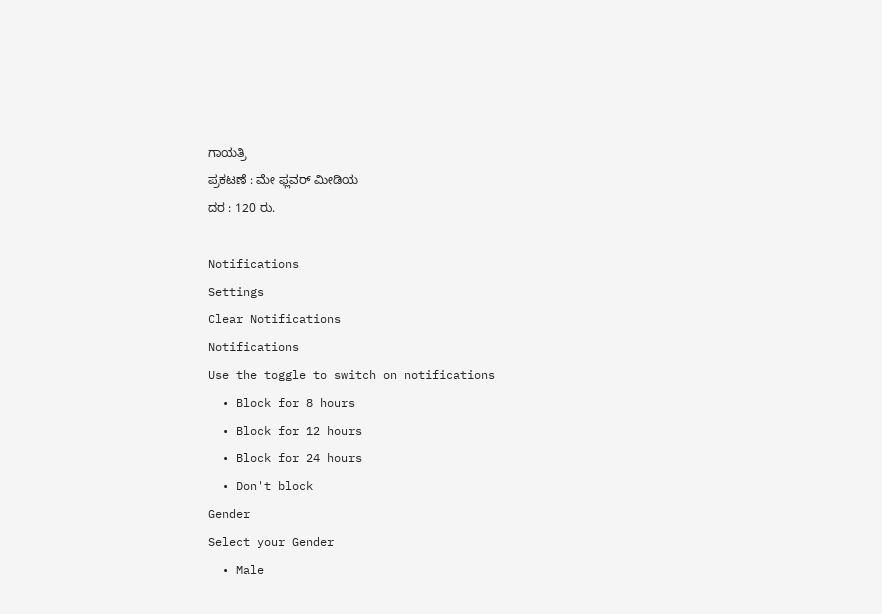ಗಾಯತ್ರಿ
ಪ್ರಕಟಣೆ : ಮೇ ಫ್ಲವರ್ ಮೀಡಿಯ
ದರ : 120 ರು.

Notifications
Settings
Clear Notifications
Notifications
Use the toggle to switch on notifications
  • Block for 8 hours
  • Block for 12 hours
  • Block for 24 hours
  • Don't block
Gender
Select your Gender
  • Male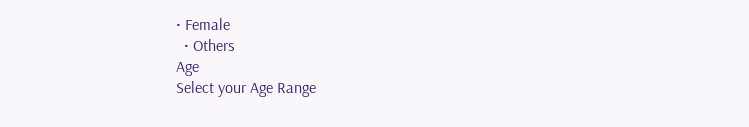• Female
  • Others
Age
Select your Age Range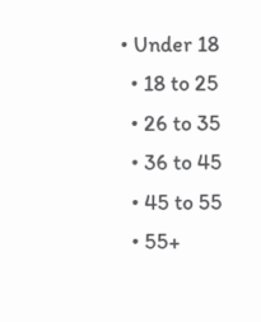• Under 18
  • 18 to 25
  • 26 to 35
  • 36 to 45
  • 45 to 55
  • 55+